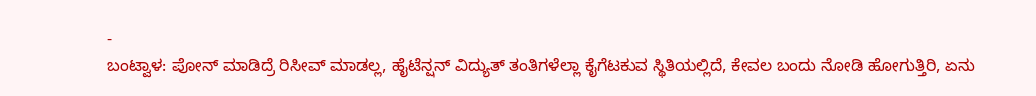-
ಬಂಟ್ವಾಳ: ಪೋನ್ ಮಾಡಿದ್ರೆ ರಿಸೀವ್ ಮಾಡಲ್ಲ, ಹೈಟೆನ್ಷನ್ ವಿದ್ಯುತ್ ತಂತಿಗಳೆಲ್ಲಾ ಕೈಗೆಟಕುವ ಸ್ಥಿತಿಯಲ್ಲಿದೆ, ಕೇವಲ ಬಂದು ನೋಡಿ ಹೋಗುತ್ತಿರಿ, ಏನು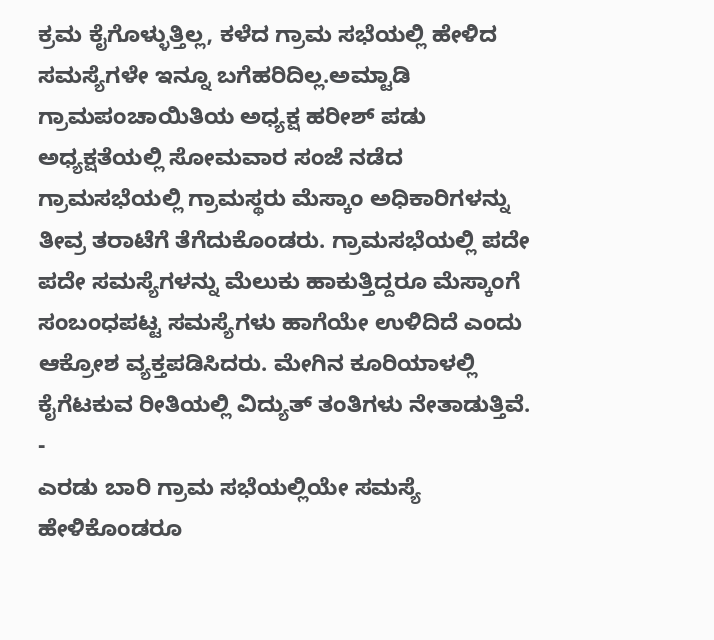ಕ್ರಮ ಕೈಗೊಳ್ಳುತ್ತಿಲ್ಲ, ಕಳೆದ ಗ್ರಾಮ ಸಭೆಯಲ್ಲಿ ಹೇಳಿದ ಸಮಸ್ಯೆಗಳೇ ಇನ್ನೂ ಬಗೆಹರಿದಿಲ್ಲ.ಅಮ್ಟಾಡಿ ಗ್ರಾಮಪಂಚಾಯಿತಿಯ ಅಧ್ಯಕ್ಷ ಹರೀಶ್ ಪಡು ಅಧ್ಯಕ್ಷತೆಯಲ್ಲಿ ಸೋಮವಾರ ಸಂಜೆ ನಡೆದ ಗ್ರಾಮಸಭೆಯಲ್ಲಿ ಗ್ರಾಮಸ್ಥರು ಮೆಸ್ಕಾಂ ಅಧಿಕಾರಿಗಳನ್ನು ತೀವ್ರ ತರಾಟೆಗೆ ತೆಗೆದುಕೊಂಡರು. ಗ್ರಾಮಸಭೆಯಲ್ಲಿ ಪದೇ ಪದೇ ಸಮಸ್ಯೆಗಳನ್ನು ಮೆಲುಕು ಹಾಕುತ್ತಿದ್ದರೂ ಮೆಸ್ಕಾಂಗೆ ಸಂಬಂಧಪಟ್ಟ ಸಮಸ್ಯೆಗಳು ಹಾಗೆಯೇ ಉಳಿದಿದೆ ಎಂದು ಆಕ್ರೋಶ ವ್ಯಕ್ತಪಡಿಸಿದರು. ಮೇಗಿನ ಕೂರಿಯಾಳಲ್ಲಿ ಕೈಗೆಟಕುವ ರೀತಿಯಲ್ಲಿ ವಿದ್ಯುತ್ ತಂತಿಗಳು ನೇತಾಡುತ್ತಿವೆ.
-
ಎರಡು ಬಾರಿ ಗ್ರಾಮ ಸಭೆಯಲ್ಲಿಯೇ ಸಮಸ್ಯೆ ಹೇಳಿಕೊಂಡರೂ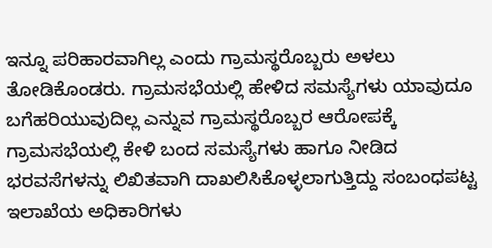ಇನ್ನೂ ಪರಿಹಾರವಾಗಿಲ್ಲ ಎಂದು ಗ್ರಾಮಸ್ಥರೊಬ್ಬರು ಅಳಲು ತೋಡಿಕೊಂಡರು. ಗ್ರಾಮಸಭೆಯಲ್ಲಿ ಹೇಳಿದ ಸಮಸ್ಯೆಗಳು ಯಾವುದೂ ಬಗೆಹರಿಯುವುದಿಲ್ಲ ಎನ್ನುವ ಗ್ರಾಮಸ್ಥರೊಬ್ಬರ ಆರೋಪಕ್ಕೆ ಗ್ರಾಮಸಭೆಯಲ್ಲಿ ಕೇಳಿ ಬಂದ ಸಮಸ್ಯೆಗಳು ಹಾಗೂ ನೀಡಿದ ಭರವಸೆಗಳನ್ನು ಲಿಖಿತವಾಗಿ ದಾಖಲಿಸಿಕೊಳ್ಳಲಾಗುತ್ತಿದ್ದು ಸಂಬಂಧಪಟ್ಟ ಇಲಾಖೆಯ ಅಧಿಕಾರಿಗಳು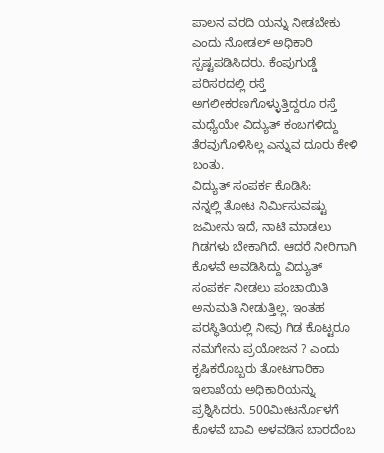ಪಾಲನ ವರದಿ ಯನ್ನು ನೀಡಬೇಕು ಎಂದು ನೋಡಲ್ ಅಧಿಕಾರಿ ಸ್ಪಷ್ಟಪಡಿಸಿದರು. ಕೆಂಪುಗುಡ್ಡೆ ಪರಿಸರದಲ್ಲಿ ರಸ್ತೆ ಅಗಲೀಕರಣಗೊಳ್ಳುತ್ತಿದ್ದರೂ ರಸ್ತೆ ಮಧ್ಯೆಯೇ ವಿದ್ಯುತ್ ಕಂಬಗಳಿದ್ದು ತೆರವುಗೊಳಿಸಿಲ್ಲ ಎನ್ನುವ ದೂರು ಕೇಳಿ ಬಂತು.
ವಿದ್ಯುತ್ ಸಂಪರ್ಕ ಕೊಡಿಸಿ:
ನನ್ನಲ್ಲಿ ತೋಟ ನಿರ್ಮಿಸುವಷ್ಟು ಜಮೀನು ಇದೆ, ನಾಟಿ ಮಾಡಲು ಗಿಡಗಳು ಬೇಕಾಗಿದೆ. ಆದರೆ ನೀರಿಗಾಗಿ ಕೊಳವೆ ಅವಡಿಸಿದ್ದು ವಿದ್ಯುತ್ ಸಂಪರ್ಕ ನೀಡಲು ಪಂಚಾಯಿತಿ ಅನುಮತಿ ನೀಡುತ್ತಿಲ್ಲ. ಇಂತಹ ಪರಸ್ಥಿತಿಯಲ್ಲಿ ನೀವು ಗಿಡ ಕೊಟ್ಟರೂ ನಮಗೇನು ಪ್ರಯೋಜನ ? ಎಂದು ಕೃಷಿಕರೊಬ್ಬರು ತೋಟಗಾರಿಕಾ ಇಲಾಖೆಯ ಅಧಿಕಾರಿಯನ್ನು ಪ್ರಶ್ನಿಸಿದರು. 500ಮೀಟರ್ನೊಳಗೆ ಕೊಳವೆ ಬಾವಿ ಅಳವಡಿಸ ಬಾರದೆಂಬ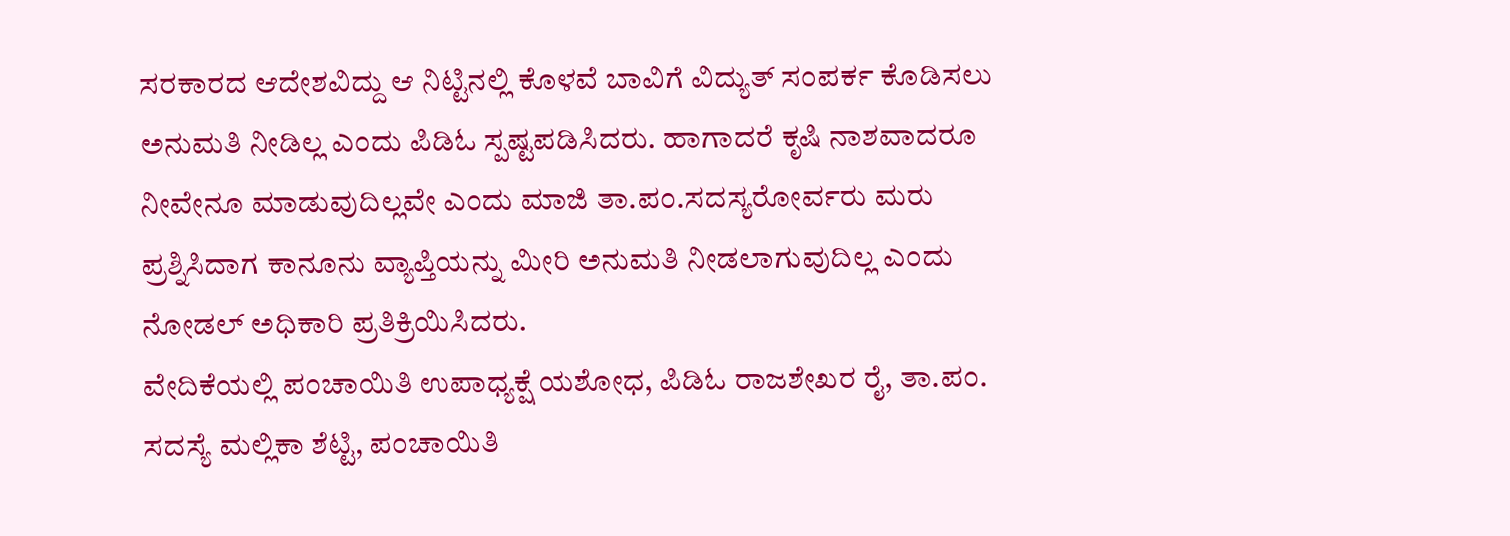ಸರಕಾರದ ಆದೇಶವಿದ್ದು ಆ ನಿಟ್ಟಿನಲ್ಲಿ ಕೊಳವೆ ಬಾವಿಗೆ ವಿದ್ಯುತ್ ಸಂಪರ್ಕ ಕೊಡಿಸಲು ಅನುಮತಿ ನೀಡಿಲ್ಲ ಎಂದು ಪಿಡಿಓ ಸ್ಪಷ್ಟಪಡಿಸಿದರು. ಹಾಗಾದರೆ ಕೃಷಿ ನಾಶವಾದರೂ ನೀವೇನೂ ಮಾಡುವುದಿಲ್ಲವೇ ಎಂದು ಮಾಜಿ ತಾ.ಪಂ.ಸದಸ್ಯರೋರ್ವರು ಮರು ಪ್ರಶ್ನಿಸಿದಾಗ ಕಾನೂನು ವ್ಯಾಪ್ತಿಯನ್ನು ಮೀರಿ ಅನುಮತಿ ನೀಡಲಾಗುವುದಿಲ್ಲ ಎಂದು ನೋಡಲ್ ಅಧಿಕಾರಿ ಪ್ರತಿಕ್ರಿಯಿಸಿದರು.
ವೇದಿಕೆಯಲ್ಲಿ ಪಂಚಾಯಿತಿ ಉಪಾಧ್ಯಕ್ಷೆ ಯಶೋಧ, ಪಿಡಿಓ ರಾಜಶೇಖರ ರೈ, ತಾ.ಪಂ. ಸದಸ್ಯೆ ಮಲ್ಲಿಕಾ ಶೆಟ್ಟಿ, ಪಂಚಾಯಿತಿ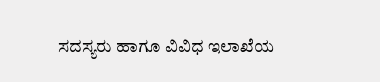ಸದಸ್ಯರು ಹಾಗೂ ವಿವಿಧ ಇಲಾಖೆಯ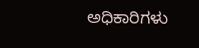ಅಧಿಕಾರಿಗಳು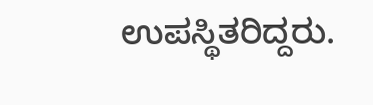ಉಪಸ್ಥಿತರಿದ್ದರು.